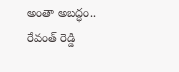అంతా అబద్ధం.. రేవంత్ రెడ్డి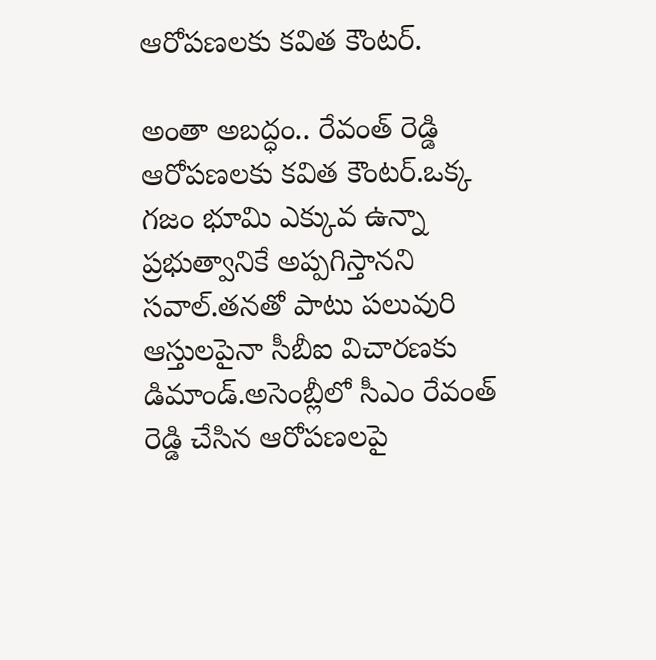ఆరోపణలకు కవిత కౌంటర్.

అంతా అబద్ధం.. రేవంత్ రెడ్డి ఆరోపణలకు కవిత కౌంటర్.ఒక్క గజం భూమి ఎక్కువ ఉన్నా ప్రభుత్వానికే అప్పగిస్తానని సవాల్.తనతో పాటు పలువురి ఆస్తులపైనా సీబీఐ విచారణకు డిమాండ్.అసెంబ్లీలో సీఎం రేవంత్ రెడ్డి చేసిన ఆరోపణలపై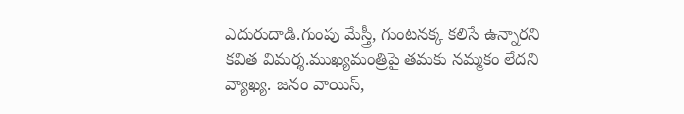ఎదురుదాడి.గుంపు మేస్త్రీ, గుంటనక్క కలిసే ఉన్నారని కవిత విమర్శ.ముఖ్యమంత్రిపై తమకు నమ్మకం లేదని వ్యాఖ్య. జనం వాయిస్,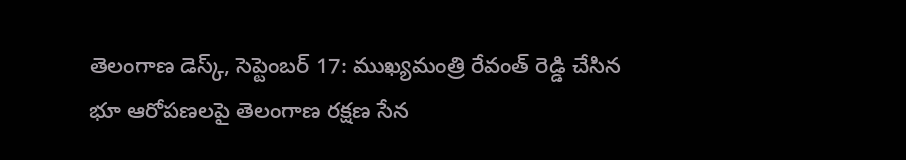తెలంగాణ డెస్క్, సెప్టెంబర్ 17: ముఖ్యమంత్రి రేవంత్ రెడ్డి చేసిన భూ ఆరోపణలపై తెలంగాణ రక్షణ సేన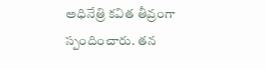అధినేత్రి కవిత తీవ్రంగా స్పందించారు. తన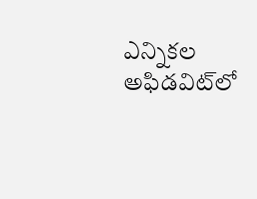ఎన్నికల అఫిడవిట్‌లో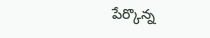పేర్కొన్న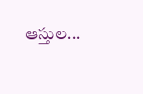ఆస్తుల...